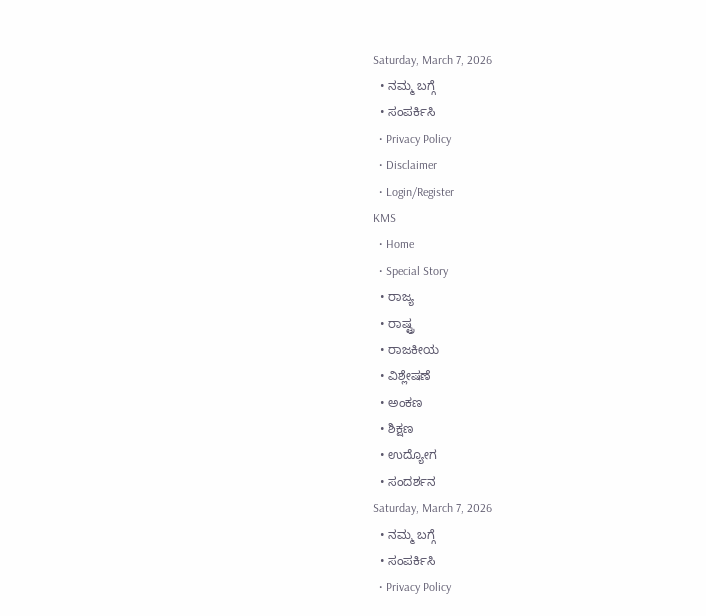Saturday, March 7, 2026
  • ನಮ್ಮ ಬಗ್ಗೆ
  • ಸಂಪರ್ಕಿಸಿ
  • Privacy Policy
  • Disclaimer
  • Login/Register
KMS
  • Home
  • Special Story
  • ರಾಜ್ಯ
  • ರಾಷ್ಟ್ರ
  • ರಾಜಕೀಯ
  • ವಿಶ್ಲೇಷಣೆ
  • ಅಂಕಣ
  • ಶಿಕ್ಷಣ
  • ಉದ್ಯೋಗ
  • ಸಂದರ್ಶನ
Saturday, March 7, 2026
  • ನಮ್ಮ ಬಗ್ಗೆ
  • ಸಂಪರ್ಕಿಸಿ
  • Privacy Policy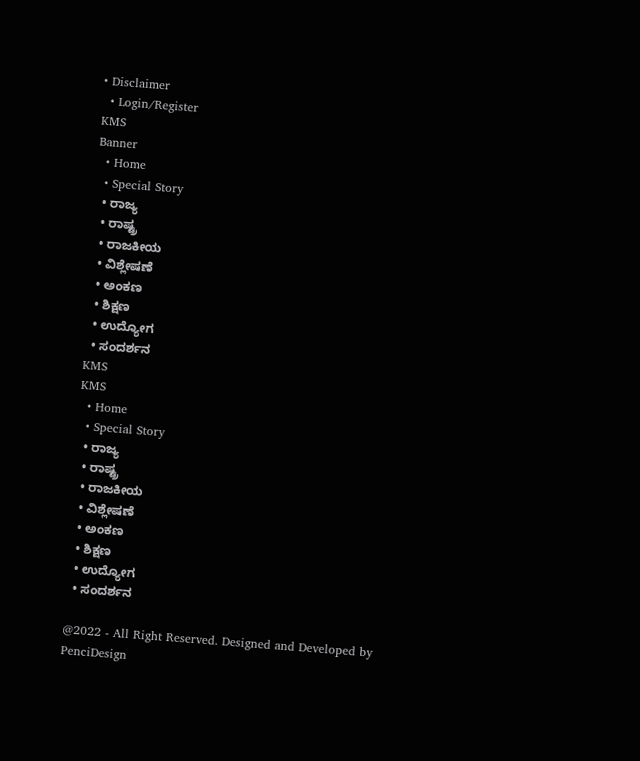• Disclaimer
  • Login/Register
KMS
Banner
  • Home
  • Special Story
  • ರಾಜ್ಯ
  • ರಾಷ್ಟ್ರ
  • ರಾಜಕೀಯ
  • ವಿಶ್ಲೇಷಣೆ
  • ಅಂಕಣ
  • ಶಿಕ್ಷಣ
  • ಉದ್ಯೋಗ
  • ಸಂದರ್ಶನ
KMS
KMS
  • Home
  • Special Story
  • ರಾಜ್ಯ
  • ರಾಷ್ಟ್ರ
  • ರಾಜಕೀಯ
  • ವಿಶ್ಲೇಷಣೆ
  • ಅಂಕಣ
  • ಶಿಕ್ಷಣ
  • ಉದ್ಯೋಗ
  • ಸಂದರ್ಶನ

@2022 - All Right Reserved. Designed and Developed by PenciDesign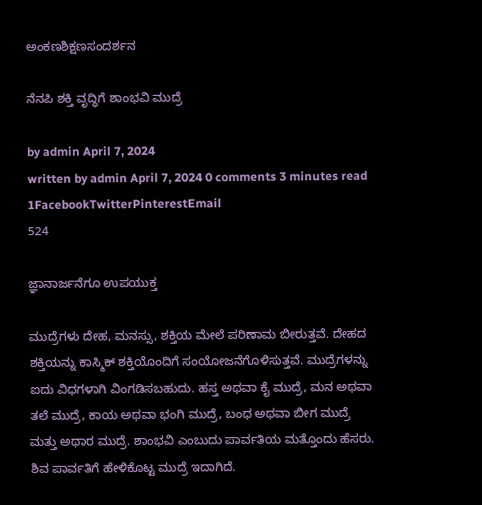ಅಂಕಣಶಿಕ್ಷಣಸಂದರ್ಶನ

ನೆನಪಿ ಶಕ್ತಿ ವೃದ್ಧಿಗೆ ಶಾಂಭವಿ ಮುದ್ರೆ

by admin April 7, 2024
written by admin April 7, 2024 0 comments 3 minutes read
1FacebookTwitterPinterestEmail
524

ಜ್ಞಾನಾರ್ಜನೆಗೂ ಉಪಯುಕ್ತ

ಮುದ್ರೆಗಳು ದೇಹ, ಮನಸ್ಸು, ಶಕ್ತಿಯ ಮೇಲೆ ಪರಿಣಾಮ ಬೀರುತ್ತವೆ. ದೇಹದ ಶಕ್ತಿಯನ್ನು ಕಾಸ್ಮಿಕ್ ಶಕ್ತಿಯೊಂದಿಗೆ ಸಂಯೋಜನೆಗೊಳಿಸುತ್ತವೆ. ಮುದ್ರೆಗಳನ್ನು ಐದು ವಿಧಗಳಾಗಿ ವಿಂಗಡಿಸಬಹುದು. ಹಸ್ತ ಅಥವಾ ಕೈ ಮುದ್ರೆ, ಮನ ಅಥವಾ ತಲೆ ಮುದ್ರೆ, ಕಾಯ ಅಥವಾ ಭಂಗಿ ಮುದ್ರೆ, ಬಂಧ ಅಥವಾ ಬೀಗ ಮುದ್ರೆ ಮತ್ತು ಅಥಾರ ಮುದ್ರೆ. ಶಾಂಭವಿ ಎಂಬುದು ಪಾರ್ವತಿಯ ಮತ್ತೊಂದು ಹೆಸರು. ಶಿವ ಪಾರ್ವತಿಗೆ ಹೇಳಿಕೊಟ್ಟ ಮುದ್ರೆ ಇದಾಗಿದೆ.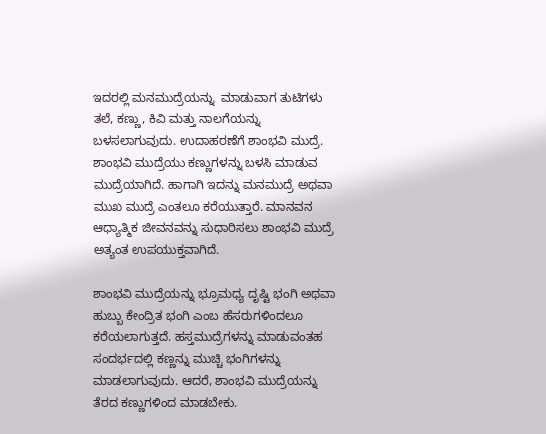ಇದರಲ್ಲಿ ಮನಮುದ್ರೆಯನ್ನು  ಮಾಡುವಾಗ ತುಟಿಗಳು ತಲೆ, ಕಣ್ಣು, ಕಿವಿ ಮತ್ತು ನಾಲಗೆಯನ್ನು ಬಳಸಲಾಗುವುದು. ಉದಾಹರಣೆಗೆ ಶಾಂಭವಿ ಮುದ್ರೆ. ಶಾಂಭವಿ ಮುದ್ರೆಯು ಕಣ್ಣುಗಳನ್ನು ಬಳಸಿ ಮಾಡುವ ಮುದ್ರೆಯಾಗಿದೆ. ಹಾಗಾಗಿ ಇದನ್ನು ಮನಮುದ್ರೆ ಅಥವಾ ಮುಖ ಮುದ್ರೆ ಎಂತಲೂ ಕರೆಯುತ್ತಾರೆ. ಮಾನವನ ಆಧ್ಯಾತ್ಮಿಕ ಜೀವನವನ್ನು ಸುಧಾರಿಸಲು ಶಾಂಭವಿ ಮುದ್ರೆ ಅತ್ಯಂತ ಉಪಯುಕ್ತವಾಗಿದೆ.

ಶಾಂಭವಿ ಮುದ್ರೆಯನ್ನು ಭ್ರೂಮಧ್ಯ ದೃಷ್ಟಿ ಭಂಗಿ ಅಥವಾ ಹುಬ್ಬು ಕೇಂದ್ರಿತ ಭಂಗಿ ಎಂಬ ಹೆಸರುಗಳಿಂದಲೂ ಕರೆಯಲಾಗುತ್ತದೆ. ಹಸ್ತಮುದ್ರೆಗಳನ್ನು ಮಾಡುವಂತಹ ಸಂದರ್ಭದಲ್ಲಿ ಕಣ್ಣನ್ನು ಮುಚ್ಚಿ ಭಂಗಿಗಳನ್ನು ಮಾಡಲಾಗುವುದು. ಆದರೆ, ಶಾಂಭವಿ ಮುದ್ರೆಯನ್ನು ತೆರದ ಕಣ್ಣುಗಳಿಂದ ಮಾಡಬೇಕು.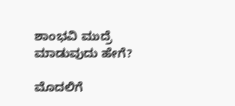ಶಾಂಭವಿ ಮುದ್ರೆ ಮಾಡುವುದು ಹೇಗೆ?

ಮೊದಲಿಗೆ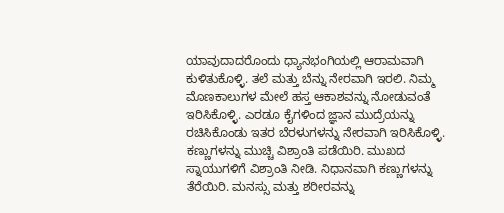ಯಾವುದಾದರೊಂದು ಧ್ಯಾನಭಂಗಿಯಲ್ಲಿ ಆರಾಮವಾಗಿ ಕುಳಿತುಕೊಳ್ಳಿ. ತಲೆ ಮತ್ತು ಬೆನ್ನು ನೇರವಾಗಿ ಇರಲಿ. ನಿಮ್ಮ ಮೊಣಕಾಲುಗಳ ಮೇಲೆ ಹಸ್ತ ಆಕಾಶವನ್ನು ನೋಡುವಂತೆ ಇರಿಸಿಕೊಳ್ಳಿ. ಎರಡೂ ಕೈಗಳಿಂದ ಜ್ಞಾನ ಮುದ್ರೆಯನ್ನು ರಚಿಸಿಕೊಂಡು ಇತರ ಬೆರಳುಗಳನ್ನು ನೇರವಾಗಿ ಇರಿಸಿಕೊಳ್ಳಿ. ಕಣ್ಣುಗಳನ್ನು ಮುಚ್ಚಿ ವಿಶ್ರಾಂತಿ ಪಡೆಯಿರಿ. ಮುಖದ ಸ್ನಾಯುಗಳಿಗೆ ವಿಶ್ರಾಂತಿ ನೀಡಿ. ನಿಧಾನವಾಗಿ ಕಣ್ಣುಗಳನ್ನು ತೆರೆಯಿರಿ. ಮನಸ್ಸು ಮತ್ತು ಶರೀರವನ್ನು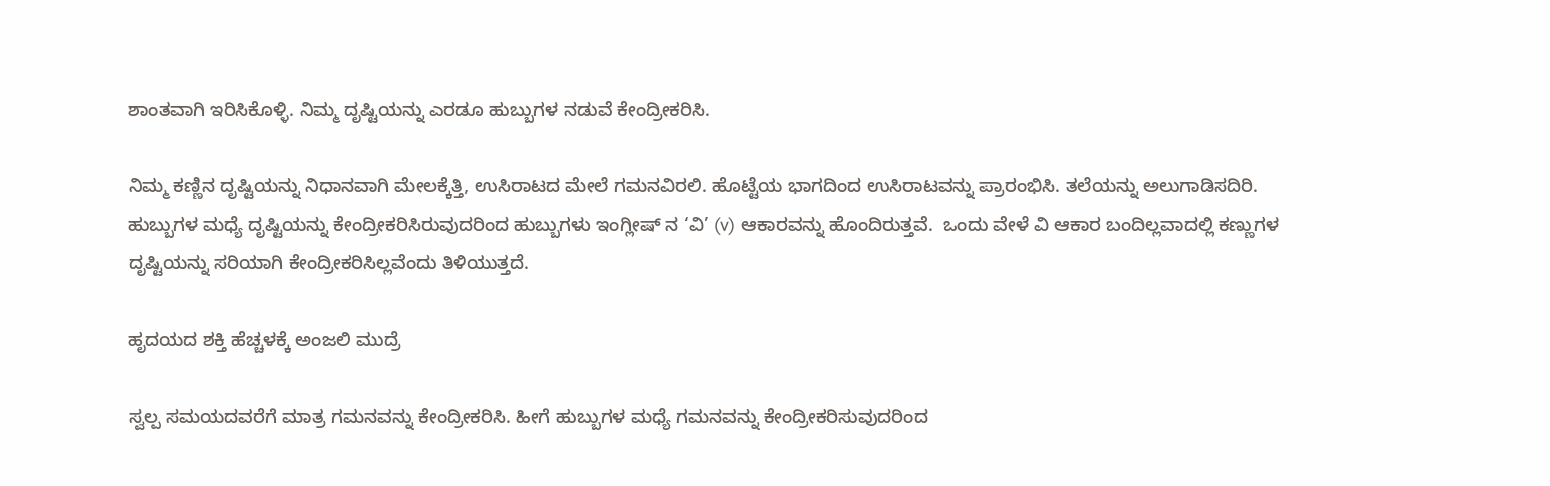ಶಾಂತವಾಗಿ ಇರಿಸಿಕೊಳ್ಳಿ. ನಿಮ್ಮ ದೃಷ್ಟಿಯನ್ನು ಎರಡೂ ಹುಬ್ಬುಗಳ ನಡುವೆ ಕೇಂದ್ರೀಕರಿಸಿ.

ನಿಮ್ಮ ಕಣ್ಣಿನ ದೃಷ್ಟಿಯನ್ನು ನಿಧಾನವಾಗಿ ಮೇಲಕ್ಕೆತ್ತಿ, ಉಸಿರಾಟದ ಮೇಲೆ ಗಮನವಿರಲಿ. ಹೊಟ್ಟೆಯ ಭಾಗದಿಂದ ಉಸಿರಾಟವನ್ನು ಪ್ರಾರಂಭಿಸಿ. ತಲೆಯನ್ನು ಅಲುಗಾಡಿಸದಿರಿ. ಹುಬ್ಬುಗಳ ಮಧ್ಯೆ ದೃಷ್ಟಿಯನ್ನು ಕೇಂದ್ರೀಕರಿಸಿರುವುದರಿಂದ ಹುಬ್ಬುಗಳು ಇಂಗ್ಲೀಷ್ ನ ‘ವಿ’ (v) ಆಕಾರವನ್ನು ಹೊಂದಿರುತ್ತವೆ.  ಒಂದು ವೇಳೆ ವಿ ಆಕಾರ ಬಂದಿಲ್ಲವಾದಲ್ಲಿ ಕಣ್ಣುಗಳ ದೃಷ್ಟಿಯನ್ನು ಸರಿಯಾಗಿ ಕೇಂದ್ರೀಕರಿಸಿಲ್ಲವೆಂದು ತಿಳಿಯುತ್ತದೆ.

ಹೃದಯದ ಶಕ್ತಿ ಹೆಚ್ಚಳಕ್ಕೆ ಅಂಜಲಿ ಮುದ್ರೆ

ಸ್ವಲ್ಪ ಸಮಯದವರೆಗೆ ಮಾತ್ರ ಗಮನವನ್ನು ಕೇಂದ್ರೀಕರಿಸಿ. ಹೀಗೆ ಹುಬ್ಬುಗಳ ಮಧ್ಯೆ ಗಮನವನ್ನು ಕೇಂದ್ರೀಕರಿಸುವುದರಿಂದ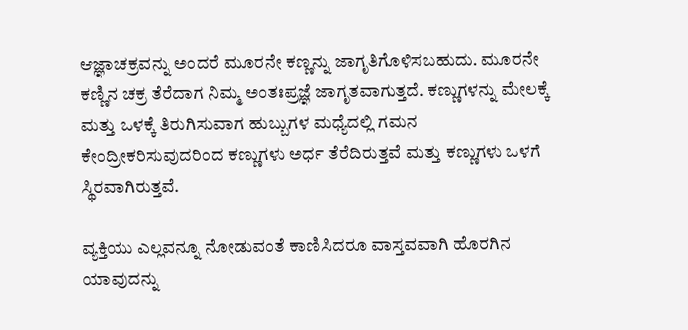ಆಜ್ಞಾಚಕ್ರವನ್ನು ಅಂದರೆ ಮೂರನೇ ಕಣ್ಣನ್ನು ಜಾಗೃತಿಗೊಳಿಸಬಹುದು. ಮೂರನೇ ಕಣ್ಣಿನ ಚಕ್ರ ತೆರೆದಾಗ ನಿಮ್ಮ ಅಂತಃಪ್ರಜ್ಞೆ ಜಾಗೃತವಾಗುತ್ತದೆ. ಕಣ್ಣುಗಳನ್ನು ಮೇಲಕ್ಕೆ ಮತ್ತು ಒಳಕ್ಕೆ ತಿರುಗಿಸುವಾಗ ಹುಬ್ಬುಗಳ ಮಧ್ಯೆದಲ್ಲಿ ಗಮನ ಕೇಂದ್ರೀಕರಿಸುವುದರಿಂದ ಕಣ್ಣುಗಳು ಅರ್ಧ ತೆರೆದಿರುತ್ತವೆ ಮತ್ತು ಕಣ್ಣುಗಳು ಒಳಗೆ ಸ್ಥಿರವಾಗಿರುತ್ತವೆ.

ವ್ಯಕ್ತಿಯು ಎಲ್ಲವನ್ನೂ ನೋಡುವಂತೆ ಕಾಣಿಸಿದರೂ ವಾಸ್ತವವಾಗಿ ಹೊರಗಿನ ಯಾವುದನ್ನು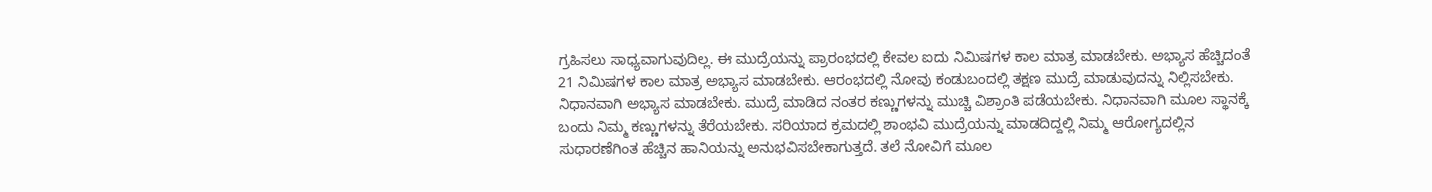ಗ್ರಹಿಸಲು ಸಾಧ್ಯವಾಗುವುದಿಲ್ಲ. ಈ ಮುದ್ರೆಯನ್ನು ಪ್ರಾರಂಭದಲ್ಲಿ ಕೇವಲ ಐದು ನಿಮಿಷಗಳ ಕಾಲ ಮಾತ್ರ ಮಾಡಬೇಕು. ಅಭ್ಯಾಸ ಹೆಚ್ಚಿದಂತೆ 21 ನಿಮಿಷಗಳ ಕಾಲ ಮಾತ್ರ ಅಭ್ಯಾಸ ಮಾಡಬೇಕು. ಆರಂಭದಲ್ಲಿ ನೋವು ಕಂಡುಬಂದಲ್ಲಿ ತಕ್ಷಣ ಮುದ್ರೆ ಮಾಡುವುದನ್ನು ನಿಲ್ಲಿಸಬೇಕು. ನಿಧಾನವಾಗಿ ಅಭ್ಯಾಸ ಮಾಡಬೇಕು. ಮುದ್ರೆ ಮಾಡಿದ ನಂತರ ಕಣ್ಣುಗಳನ್ನು ಮುಚ್ಚಿ ವಿಶ್ರಾಂತಿ ಪಡೆಯಬೇಕು. ನಿಧಾನವಾಗಿ ಮೂಲ ಸ್ಥಾನಕ್ಕೆ ಬಂದು ನಿಮ್ಮ ಕಣ್ಣುಗಳನ್ನು ತೆರೆಯಬೇಕು. ಸರಿಯಾದ ಕ್ರಮದಲ್ಲಿ ಶಾಂಭವಿ ಮುದ್ರೆಯನ್ನು ಮಾಡದಿದ್ದಲ್ಲಿ ನಿಮ್ಮ ಆರೋಗ್ಯದಲ್ಲಿನ ಸುಧಾರಣೆಗಿಂತ ಹೆಚ್ಚಿನ ಹಾನಿಯನ್ನು ಅನುಭವಿಸಬೇಕಾಗುತ್ತದೆ. ತಲೆ ನೋವಿಗೆ ಮೂಲ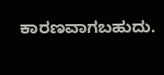ಕಾರಣವಾಗಬಹುದು.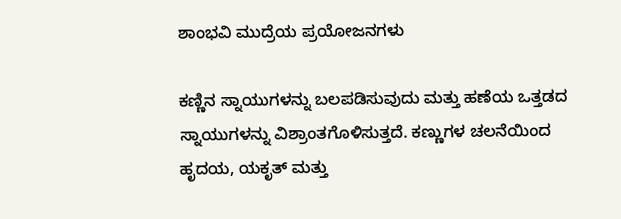ಶಾಂಭವಿ ಮುದ್ರೆಯ ಪ್ರಯೋಜನಗಳು

ಕಣ್ಣಿನ ಸ್ನಾಯುಗಳನ್ನು ಬಲಪಡಿಸುವುದು ಮತ್ತು ಹಣೆಯ ಒತ್ತಡದ ಸ್ನಾಯುಗಳನ್ನು ವಿಶ್ರಾಂತಗೊಳಿಸುತ್ತದೆ. ಕಣ್ಣುಗಳ ಚಲನೆಯಿಂದ ಹೃದಯ, ಯಕೃತ್ ಮತ್ತು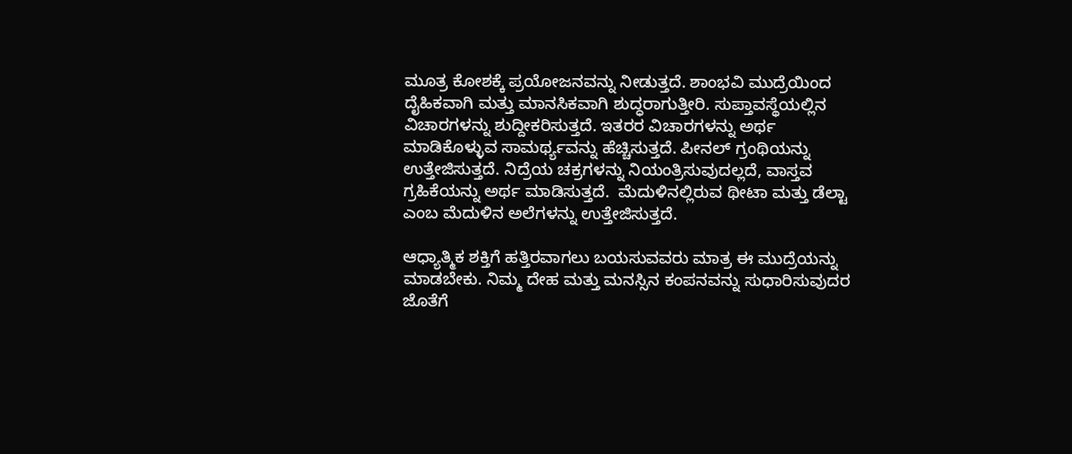ಮೂತ್ರ ಕೋಶಕ್ಕೆ ಪ್ರಯೋಜನವನ್ನು ನೀಡುತ್ತದೆ. ಶಾಂಭವಿ ಮುದ್ರೆಯಿಂದ ದೈಹಿಕವಾಗಿ ಮತ್ತು ಮಾನಸಿಕವಾಗಿ ಶುದ್ಧರಾಗುತ್ತೀರಿ. ಸುಪ್ತಾವಸ್ಥೆಯಲ್ಲಿನ ವಿಚಾರಗಳನ್ನು ಶುದ್ದೀಕರಿಸುತ್ತದೆ. ಇತರರ ವಿಚಾರಗಳನ್ನು ಅರ್ಥ ಮಾಡಿಕೊಳ್ಳುವ ಸಾಮರ್ಥ್ಯವನ್ನು ಹೆಚ್ಚಿಸುತ್ತದೆ. ಪೀನಲ್ ಗ್ರಂಥಿಯನ್ನು ಉತ್ತೇಜಿಸುತ್ತದೆ. ನಿದ್ರೆಯ ಚಕ್ರಗಳನ್ನು ನಿಯಂತ್ರಿಸುವುದಲ್ಲದೆ, ವಾಸ್ತವ ಗ್ರಹಿಕೆಯನ್ನು ಅರ್ಥ ಮಾಡಿಸುತ್ತದೆ.  ಮೆದುಳಿನಲ್ಲಿರುವ ಥೀಟಾ ಮತ್ತು ಡೆಲ್ಟಾ ಎಂಬ ಮೆದುಳಿನ ಅಲೆಗಳನ್ನು ಉತ್ತೇಜಿಸುತ್ತದೆ.

ಆಧ್ಯಾತ್ಮಿಕ ಶಕ್ತಿಗೆ ಹತ್ತಿರವಾಗಲು ಬಯಸುವವರು ಮಾತ್ರ ಈ ಮುದ್ರೆಯನ್ನು ಮಾಡಬೇಕು. ನಿಮ್ಮ ದೇಹ ಮತ್ತು ಮನಸ್ಸಿನ ಕಂಪನವನ್ನು ಸುಧಾರಿಸುವುದರ ಜೊತೆಗೆ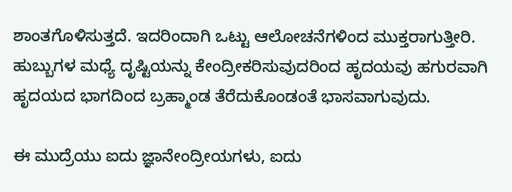ಶಾಂತಗೊಳಿಸುತ್ತದೆ. ಇದರಿಂದಾಗಿ ಒಟ್ಟು ಆಲೋಚನೆಗಳಿಂದ ಮುಕ್ತರಾಗುತ್ತೀರಿ. ಹುಬ್ಬುಗಳ ಮಧ್ಯೆ ದೃಷ್ಟಿಯನ್ನು ಕೇಂದ್ರೀಕರಿಸುವುದರಿಂದ ಹೃದಯವು ಹಗುರವಾಗಿ ಹೃದಯದ ಭಾಗದಿಂದ ಬ್ರಹ್ಮಾಂಡ ತೆರೆದುಕೊಂಡಂತೆ ಭಾಸವಾಗುವುದು.

ಈ ಮುದ್ರೆಯು ಐದು ಜ್ಞಾನೇಂದ್ರೀಯಗಳು, ಐದು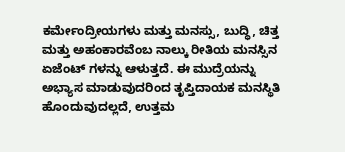ಕರ್ಮೇಂದ್ರೀಯಗಳು ಮತ್ತು ಮನಸ್ಸು, ಬುದ್ಧಿ, ಚಿತ್ತ ಮತ್ತು ಅಹಂಕಾರವೆಂಬ ನಾಲ್ಕು ರೀತಿಯ ಮನಸ್ಸಿನ ಏಜೆಂಟ್ ಗಳನ್ನು ಆಳುತ್ತದೆ. ಈ ಮುದ್ರೆಯನ್ನು ಅಭ್ಯಾಸ ಮಾಡುವುದರಿಂದ ತೃಪ್ತಿದಾಯಕ ಮನಸ್ಥಿತಿ ಹೊಂದುವುದಲ್ಲದೆ, ಉತ್ತಮ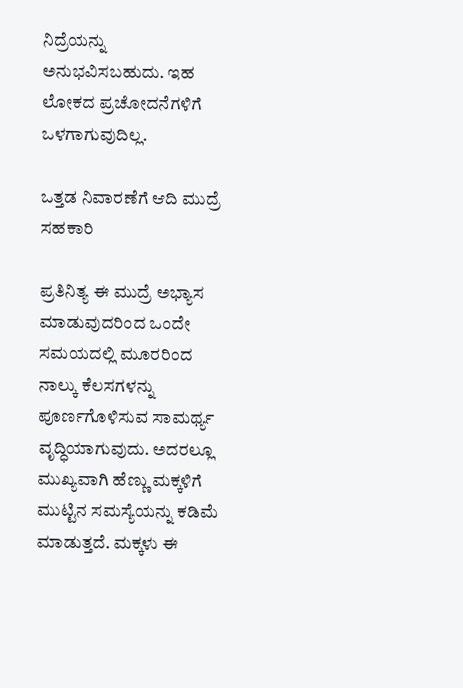ನಿದ್ರೆಯನ್ನು ಅನುಭವಿಸಬಹುದು. ಇಹ ಲೋಕದ ಪ್ರಚೋದನೆಗಳಿಗೆ ಒಳಗಾಗುವುದಿಲ್ಲ.

ಒತ್ತಡ ನಿವಾರಣೆಗೆ ಆದಿ ಮುದ್ರೆ ಸಹಕಾರಿ

ಪ್ರತಿನಿತ್ಯ ಈ ಮುದ್ರೆ ಅಭ್ಯಾಸ ಮಾಡುವುದರಿಂದ ಒಂದೇ ಸಮಯದಲ್ಲಿ ಮೂರರಿಂದ ನಾಲ್ಕು ಕೆಲಸಗಳನ್ನು ಪೂರ್ಣಗೊಳಿಸುವ ಸಾಮರ್ಥ್ಯ ವೃದ್ಧಿಯಾಗುವುದು. ಅದರಲ್ಲೂ ಮುಖ್ಯವಾಗಿ ಹೆಣ್ಣು ಮಕ್ಕಳಿಗೆ ಮುಟ್ಟಿನ ಸಮಸ್ಯೆಯನ್ನು ಕಡಿಮೆ ಮಾಡುತ್ತದೆ. ಮಕ್ಕಳು ಈ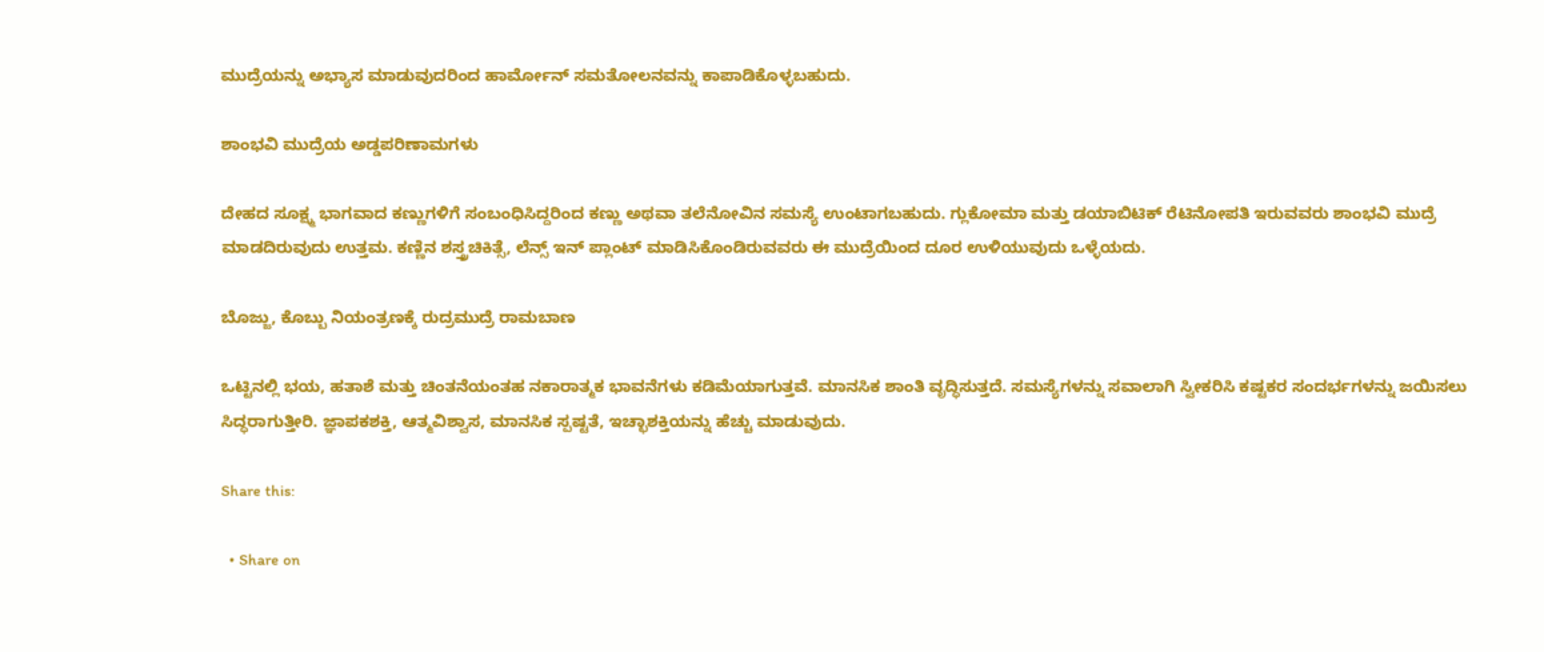ಮುದ್ರೆಯನ್ನು ಅಭ್ಯಾಸ ಮಾಡುವುದರಿಂದ ಹಾರ್ಮೋನ್ ಸಮತೋಲನವನ್ನು ಕಾಪಾಡಿಕೊಳ್ಳಬಹುದು.

ಶಾಂಭವಿ ಮುದ್ರೆಯ ಅಡ್ಡಪರಿಣಾಮಗಳು

ದೇಹದ ಸೂಕ್ಷ್ಮ ಭಾಗವಾದ ಕಣ್ಣುಗಳಿಗೆ ಸಂಬಂಧಿಸಿದ್ದರಿಂದ ಕಣ್ಣು ಅಥವಾ ತಲೆನೋವಿನ ಸಮಸ್ಯೆ ಉಂಟಾಗಬಹುದು. ಗ್ಲುಕೋಮಾ ಮತ್ತು ಡಯಾಬಿಟಿಕ್ ರೆಟಿನೋಪತಿ ಇರುವವರು ಶಾಂಭವಿ ಮುದ್ರೆ ಮಾಡದಿರುವುದು ಉತ್ತಮ. ಕಣ್ಣಿನ ಶಸ್ತ್ರಚಿಕಿತ್ಸೆ, ಲೆನ್ಸ್ ಇನ್ ಪ್ಲಾಂಟ್ ಮಾಡಿಸಿಕೊಂಡಿರುವವರು ಈ ಮುದ್ರೆಯಿಂದ ದೂರ ಉಳಿಯುವುದು ಒಳ್ಳೆಯದು.

ಬೊಜ್ಜು, ಕೊಬ್ಬು ನಿಯಂತ್ರಣಕ್ಕೆ ರುದ್ರಮುದ್ರೆ ರಾಮಬಾಣ

ಒಟ್ಟಿನಲ್ಲಿ ಭಯ, ಹತಾಶೆ ಮತ್ತು ಚಿಂತನೆಯಂತಹ ನಕಾರಾತ್ಮಕ ಭಾವನೆಗಳು ಕಡಿಮೆಯಾಗುತ್ತವೆ. ಮಾನಸಿಕ ಶಾಂತಿ ವೃದ್ಧಿಸುತ್ತದೆ. ಸಮಸ್ಯೆಗಳನ್ನು ಸವಾಲಾಗಿ ಸ್ವೀಕರಿಸಿ ಕಷ್ಟಕರ ಸಂದರ್ಭಗಳನ್ನು ಜಯಿಸಲು ಸಿದ್ಧರಾಗುತ್ತೀರಿ. ಜ್ಞಾಪಕಶಕ್ತಿ, ಆತ್ಮವಿಶ್ವಾಸ, ಮಾನಸಿಕ ಸ್ಪಷ್ಟತೆ, ಇಚ್ಛಾಶಕ್ತಿಯನ್ನು ಹೆಚ್ಚು ಮಾಡುವುದು.

Share this:

  • Share on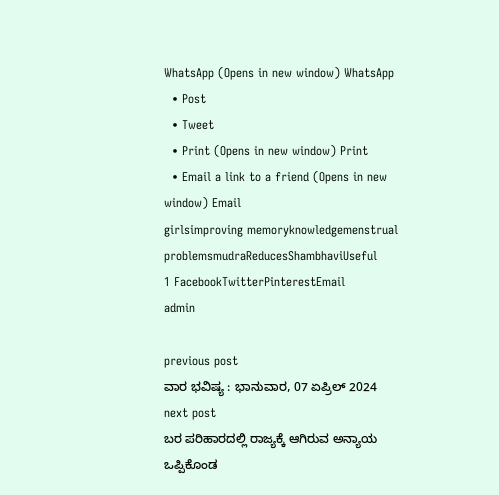WhatsApp (Opens in new window) WhatsApp
  • Post
  • Tweet
  • Print (Opens in new window) Print
  • Email a link to a friend (Opens in new window) Email
girlsimproving memoryknowledgemenstrual problemsmudraReducesShambhaviUseful
1 FacebookTwitterPinterestEmail
admin

previous post
ವಾರ ಭವಿಷ್ಯ : ಭಾನುವಾರ, 07 ಏಪ್ರಿಲ್ 2024
next post
ಬರ ಪರಿಹಾರದಲ್ಲಿ ರಾಜ್ಯಕ್ಕೆ ಆಗಿರುವ ಅನ್ಯಾಯ ಒಪ್ಪಿಕೊಂಡ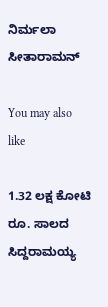ನಿರ್ಮಲಾ ಸೀತಾರಾಮನ್

You may also like

1.32 ಲಕ್ಷ ಕೋಟಿ ರೂ. ಸಾಲದ ಸಿದ್ದರಾಮಯ್ಯ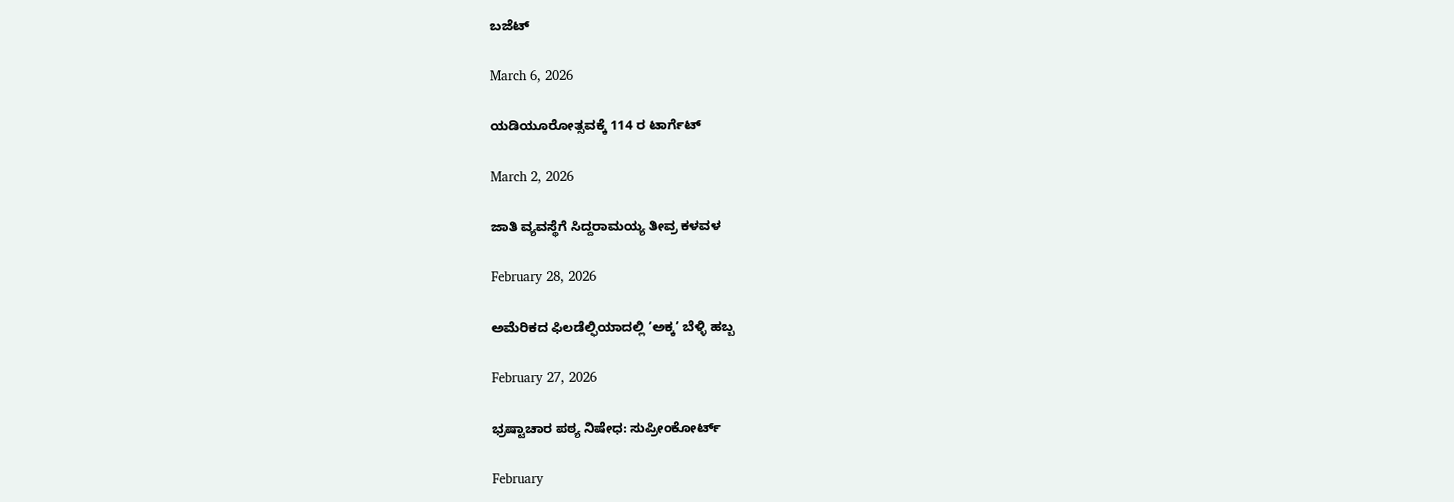ಬಜೆಟ್

March 6, 2026

ಯಡಿಯೂರೋತ್ಸವಕ್ಕೆ 114 ರ ಟಾರ್ಗೆಟ್

March 2, 2026

ಜಾತಿ ವ್ಯವಸ್ಥೆಗೆ ಸಿದ್ದರಾಮಯ್ಯ ತೀವ್ರ ಕಳವಳ

February 28, 2026

ಅಮೆರಿಕದ ಫಿಲಡೆಲ್ಫಿಯಾದಲ್ಲಿ ’ಅಕ್ಕ’ ಬೆಳ್ಳಿ ಹಬ್ಬ

February 27, 2026

ಭ್ರಷ್ಟಾಚಾರ ಪಠ್ಯ ನಿಷೇಧ: ಸುಪ್ರೀಂಕೋರ್ಟ್

February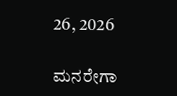26, 2026

ಮನರೇಗಾ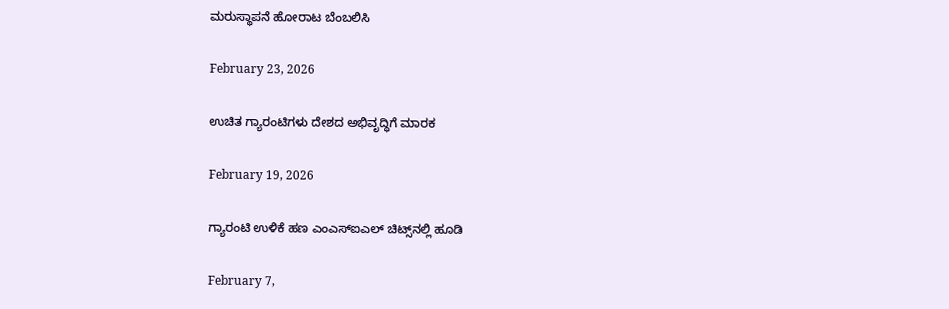ಮರುಸ್ಥಾಪನೆ ಹೋರಾಟ ಬೆಂಬಲಿಸಿ

February 23, 2026

ಉಚಿತ ಗ್ಯಾರಂಟಿಗಳು ದೇಶದ ಅಭಿವೃದ್ಧಿಗೆ ಮಾರಕ

February 19, 2026

ಗ್ಯಾರಂಟಿ ಉಳಿಕೆ ಹಣ ಎಂಎಸ್‌ಐಎಲ್ ಚಿಟ್ಸ್‌ನಲ್ಲಿ ಹೂಡಿ

February 7,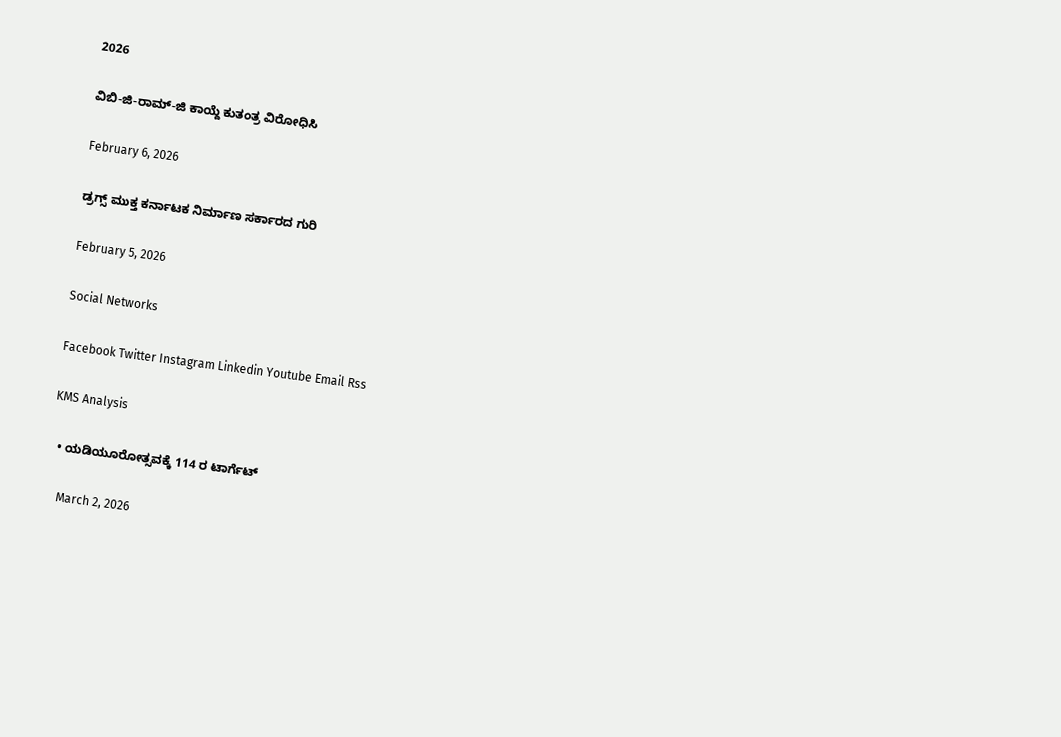2026

ವಿಬಿ-ಜಿ-ರಾಮ್-ಜಿ ಕಾಯ್ದೆ ಕುತಂತ್ರ ವಿರೋಧಿಸಿ

February 6, 2026

ಡ್ರಗ್ಸ್ ಮುಕ್ತ ಕರ್ನಾಟಕ ನಿರ್ಮಾಣ ಸರ್ಕಾರದ ಗುರಿ

February 5, 2026

Social Networks

Facebook Twitter Instagram Linkedin Youtube Email Rss

KMS Analysis

  • ಯಡಿಯೂರೋತ್ಸವಕ್ಕೆ 114 ರ ಟಾರ್ಗೆಟ್

    March 2, 2026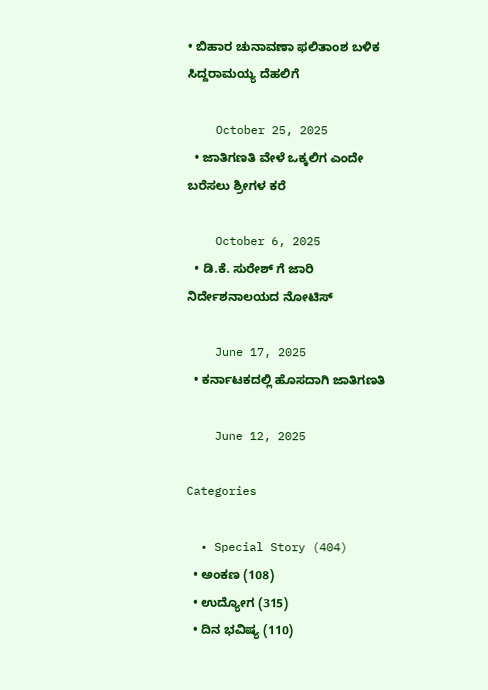• ಬಿಹಾರ ಚುನಾವಣಾ ಫಲಿತಾಂಶ ಬಳಿಕ ಸಿದ್ದರಾಮಯ್ಯ ದೆಹಲಿಗೆ

    October 25, 2025
  • ಜಾತಿಗಣತಿ ವೇಳೆ ಒಕ್ಕಲಿಗ ಎಂದೇ ಬರೆಸಲು ಶ್ರೀಗಳ ಕರೆ

    October 6, 2025
  • ಡಿ.ಕೆ. ಸುರೇಶ್ ಗೆ ಜಾರಿ ನಿರ್ದೇಶನಾಲಯದ ನೋಟಿಸ್

    June 17, 2025
  • ಕರ್ನಾಟಕದಲ್ಲಿ ಹೊಸದಾಗಿ ಜಾತಿಗಣತಿ

    June 12, 2025

Categories

  • Special Story (404)
  • ಅಂಕಣ (108)
  • ಉದ್ಯೋಗ (315)
  • ದಿನ ಭವಿಷ್ಯ (110)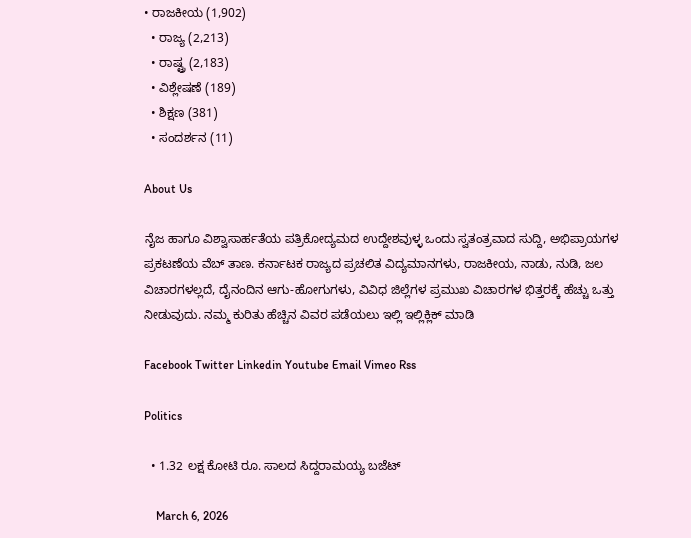• ರಾಜಕೀಯ (1,902)
  • ರಾಜ್ಯ (2,213)
  • ರಾಷ್ಟ್ರ (2,183)
  • ವಿಶ್ಲೇಷಣೆ (189)
  • ಶಿಕ್ಷಣ (381)
  • ಸಂದರ್ಶನ (11)

About Us

ನೈಜ ಹಾಗೂ ವಿಶ್ವಾಸಾರ್ಹತೆಯ ಪತ್ರಿಕೋದ್ಯಮದ ಉದ್ದೇಶವುಳ್ಳ ಒಂದು ಸ್ವತಂತ್ರವಾದ ಸುದ್ದಿ, ಅಭಿಪ್ರಾಯಗಳ ಪ್ರಕಟಣೆಯ ವೆಬ್ ತಾಣ. ಕರ್ನಾಟಕ ರಾಜ್ಯದ ಪ್ರಚಲಿತ ವಿದ್ಯಮಾನಗಳು, ರಾಜಕೀಯ, ನಾಡು, ನುಡಿ, ಜಲ ವಿಚಾರಗಳಲ್ಲದೆ, ದೈನಂದಿನ ಆಗು-ಹೋಗುಗಳು, ವಿವಿಧ ಜಿಲ್ಲೆಗಳ ಪ್ರಮುಖ ವಿಚಾರಗಳ ಭಿತ್ತರಕ್ಕೆ ಹೆಚ್ಚು ಒತ್ತು ನೀಡುವುದು. ನಮ್ಮ ಕುರಿತು ಹೆಚ್ಚಿನ ವಿವರ ಪಡೆಯಲು ಇಲ್ಲಿ ಇಲ್ಲಿಕ್ಲಿಕ್‌ ಮಾಡಿ

Facebook Twitter Linkedin Youtube Email Vimeo Rss

Politics

  • 1.32 ಲಕ್ಷ ಕೋಟಿ ರೂ. ಸಾಲದ ಸಿದ್ದರಾಮಯ್ಯ ಬಜೆಟ್

    March 6, 2026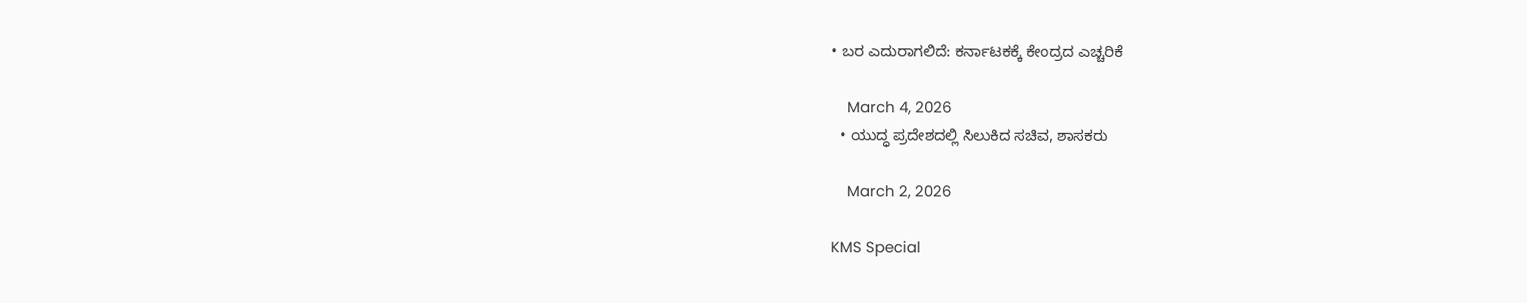• ಬರ ಎದುರಾಗಲಿದೆ: ಕರ್ನಾಟಕಕ್ಕೆ ಕೇಂದ್ರದ ಎಚ್ಚರಿಕೆ

    March 4, 2026
  • ಯುದ್ಧ ಪ್ರದೇಶದಲ್ಲಿ ಸಿಲುಕಿದ ಸಚಿವ, ಶಾಸಕರು

    March 2, 2026

KMS Special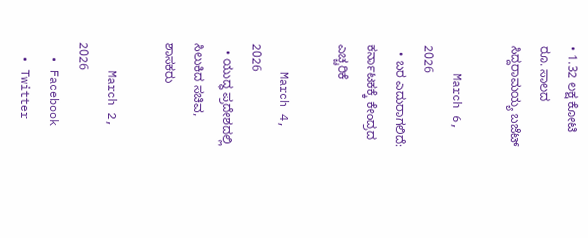• 1.32 ಲಕ್ಷ ಕೋಟಿ ರೂ. ಸಾಲದ ಸಿದ್ದರಾಮಯ್ಯ ಬಜೆಟ್

    March 6, 2026
  • ಬರ ಎದುರಾಗಲಿದೆ: ಕರ್ನಾಟಕಕ್ಕೆ ಕೇಂದ್ರದ ಎಚ್ಚರಿಕೆ

    March 4, 2026
  • ಯುದ್ಧ ಪ್ರದೇಶದಲ್ಲಿ ಸಿಲುಕಿದ ಸಚಿವ, ಶಾಸಕರು

    March 2, 2026
  • Facebook
  • Twitter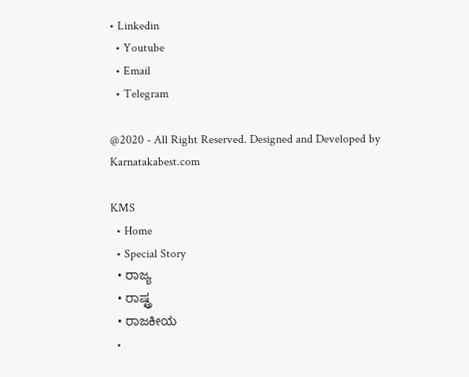• Linkedin
  • Youtube
  • Email
  • Telegram

@2020 - All Right Reserved. Designed and Developed by Karnatakabest.com

KMS
  • Home
  • Special Story
  • ರಾಜ್ಯ
  • ರಾಷ್ಟ್ರ
  • ರಾಜಕೀಯ
  •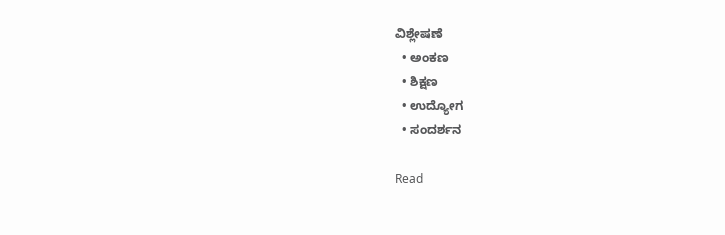ವಿಶ್ಲೇಷಣೆ
  • ಅಂಕಣ
  • ಶಿಕ್ಷಣ
  • ಉದ್ಯೋಗ
  • ಸಂದರ್ಶನ

Read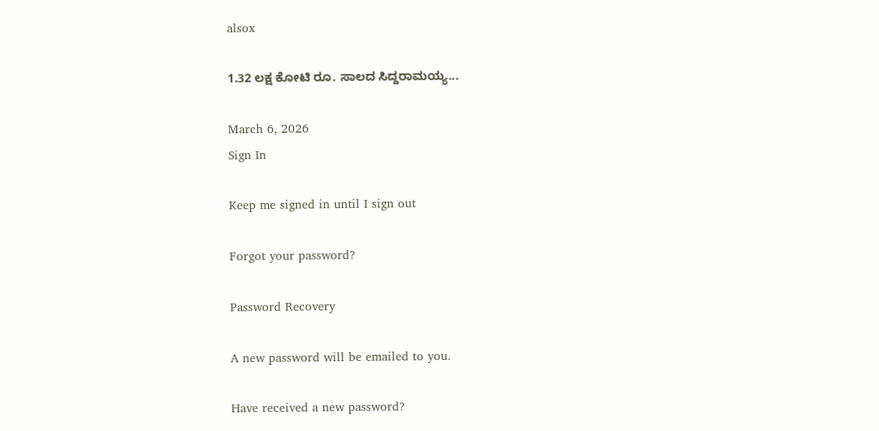alsox

1.32 ಲಕ್ಷ ಕೋಟಿ ರೂ. ಸಾಲದ ಸಿದ್ದರಾಮಯ್ಯ...

March 6, 2026
Sign In

Keep me signed in until I sign out

Forgot your password?

Password Recovery

A new password will be emailed to you.

Have received a new password?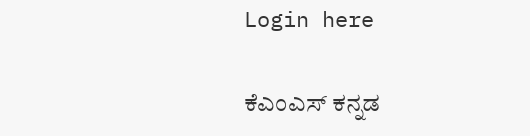Login here

ಕೆಎಂಎಸ್‌ ಕನ್ನಡ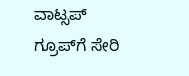ವಾಟ್ಸಪ್‌ ಗ್ರೂಪ್‌ಗೆ ಸೇರಿ